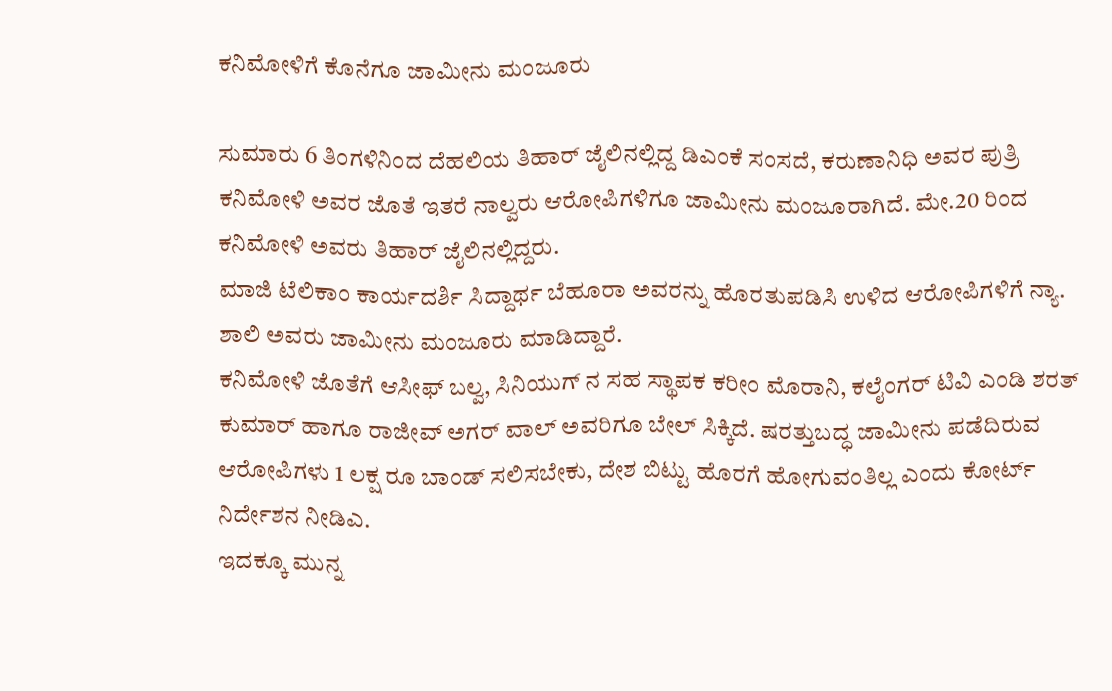ಕನಿಮೋಳಿಗೆ ಕೊನೆಗೂ ಜಾಮೀನು ಮಂಜೂರು

ಸುಮಾರು 6 ತಿಂಗಳಿನಿಂದ ದೆಹಲಿಯ ತಿಹಾರ್ ಜೈಲಿನಲ್ಲಿದ್ದ ಡಿಎಂಕೆ ಸಂಸದೆ, ಕರುಣಾನಿಧಿ ಅವರ ಪುತ್ರಿ ಕನಿಮೋಳಿ ಅವರ ಜೊತೆ ಇತರೆ ನಾಲ್ವರು ಆರೋಪಿಗಳಿಗೂ ಜಾಮೀನು ಮಂಜೂರಾಗಿದೆ. ಮೇ.20 ರಿಂದ ಕನಿಮೋಳಿ ಅವರು ತಿಹಾರ್ ಜೈಲಿನಲ್ಲಿದ್ದರು.
ಮಾಜಿ ಟೆಲಿಕಾಂ ಕಾರ್ಯದರ್ಶಿ ಸಿದ್ದಾರ್ಥ ಬೆಹೂರಾ ಅವರನ್ನು ಹೊರತುಪಡಿಸಿ ಉಳಿದ ಆರೋಪಿಗಳಿಗೆ ನ್ಯಾ. ಶಾಲಿ ಅವರು ಜಾಮೀನು ಮಂಜೂರು ಮಾಡಿದ್ದಾರೆ.
ಕನಿಮೋಳಿ ಜೊತೆಗೆ ಆಸೀಫ್ ಬಲ್ವ, ಸಿನಿಯುಗ್ ನ ಸಹ ಸ್ಥಾಪಕ ಕರೀಂ ಮೊರಾನಿ, ಕಲೈಂಗರ್ ಟಿವಿ ಎಂಡಿ ಶರತ್ ಕುಮಾರ್ ಹಾಗೂ ರಾಜೀವ್ ಅಗರ್ ವಾಲ್ ಅವರಿಗೂ ಬೇಲ್ ಸಿಕ್ಕಿದೆ. ಷರತ್ತುಬದ್ಧ ಜಾಮೀನು ಪಡೆದಿರುವ ಆರೋಪಿಗಳು 1 ಲಕ್ಷ ರೂ ಬಾಂಡ್ ಸಲಿಸಬೇಕು, ದೇಶ ಬಿಟ್ಟು ಹೊರಗೆ ಹೋಗುವಂತಿಲ್ಲ ಎಂದು ಕೋರ್ಟ್ ನಿರ್ದೇಶನ ನೀಡಿಎ.
ಇದಕ್ಕೂ ಮುನ್ನ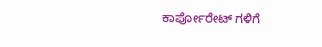ಕಾರ್ಪೋರೇಟ್ ಗಳಿಗೆ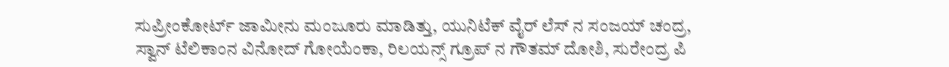ಸುಪ್ರೀಂಕೋರ್ಟ್ ಜಾಮೀನು ಮಂಜೂರು ಮಾಡಿತ್ತು, ಯುನಿಟೆಕ್ ವೈರ್ ಲೆಸ್ ನ ಸಂಜಯ್ ಚಂದ್ರ, ಸ್ವಾನ್ ಟೆಲಿಕಾಂನ ವಿನೋದ್ ಗೋಯೆಂಕಾ, ರಿಲಯನ್ಸ್ ಗ್ರೂಪ್ ನ ಗೌತಮ್ ದೋಶಿ, ಸುರೇಂದ್ರ ಪಿ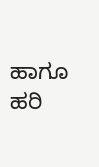ಹಾಗೂ ಹರಿ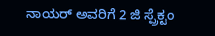ನಾಯರ್ ಅವರಿಗೆ 2 ಜಿ ಸ್ಪ್ರೆಕ್ಟಂ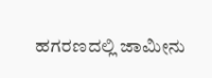ಹಗರಣದಲ್ಲಿ ಜಾಮೀನು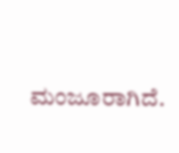ಮಂಜೂರಾಗಿದೆ.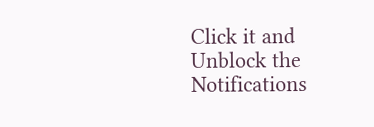Click it and Unblock the Notifications